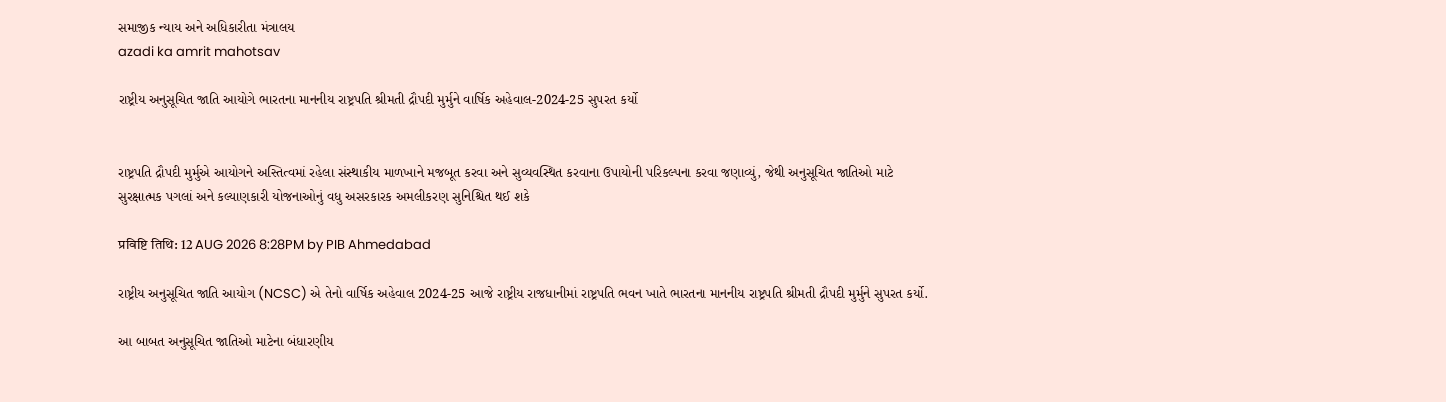સમાજીક ન્યાય અને અધિકારીતા મંત્રાલય
azadi ka amrit mahotsav

રાષ્ટ્રીય અનુસૂચિત જાતિ આયોગે ભારતના માનનીય રાષ્ટ્રપતિ શ્રીમતી દ્રૌપદી મુર્મુને વાર્ષિક અહેવાલ-2024-25 સુપરત કર્યો


રાષ્ટ્રપતિ દ્રૌપદી મુર્મુએ આયોગને અસ્તિત્વમાં રહેલા સંસ્થાકીય માળખાને મજબૂત કરવા અને સુવ્યવસ્થિત કરવાના ઉપાયોની પરિકલ્પના કરવા જણાવ્યું, જેથી અનુસૂચિત જાતિઓ માટે સુરક્ષાત્મક પગલાં અને કલ્યાણકારી યોજનાઓનું વધુ અસરકારક અમલીકરણ સુનિશ્ચિત થઈ શકે

प्रविष्टि तिथि: 12 AUG 2026 8:28PM by PIB Ahmedabad

રાષ્ટ્રીય અનુસૂચિત જાતિ આયોગ (NCSC) એ તેનો વાર્ષિક અહેવાલ 2024-25 આજે રાષ્ટ્રીય રાજધાનીમાં રાષ્ટ્રપતિ ભવન ખાતે ભારતના માનનીય રાષ્ટ્રપતિ શ્રીમતી દ્રૌપદી મુર્મુને સુપરત કર્યો.

આ બાબત અનુસૂચિત જાતિઓ માટેના બંધારણીય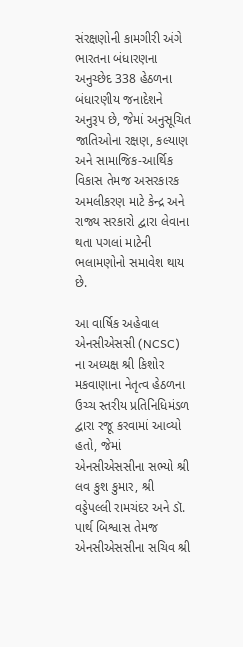સંરક્ષણોની કામગીરી અંગે ભારતના બંધારણના અનુચ્છેદ 338 હેઠળના બંધારણીય જનાદેશને અનુરૂપ છે, જેમાં અનુસૂચિત જાતિઓના રક્ષણ, કલ્યાણ અને સામાજિક-આર્થિક વિકાસ તેમજ અસરકારક અમલીકરણ માટે કેન્દ્ર અને રાજ્ય સરકારો દ્વારા લેવાના થતા પગલાં માટેની ભલામણોનો સમાવેશ થાય છે.

આ વાર્ષિક અહેવાલ એનસીએસસી (NCSC) ના અધ્યક્ષ શ્રી કિશોર મકવાણાના નેતૃત્વ હેઠળના ઉચ્ચ સ્તરીય પ્રતિનિધિમંડળ દ્વારા રજૂ કરવામાં આવ્યો હતો, જેમાં એનસીએસસીના સભ્યો શ્રી લવ કુશ કુમાર, શ્રી વડ્ડેપલ્લી રામચંદર અને ડૉ. પાર્થ બિશ્વાસ તેમજ એનસીએસસીના સચિવ શ્રી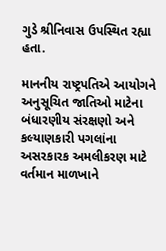ગુડે શ્રીનિવાસ ઉપસ્થિત રહ્યા હતા.

માનનીય રાષ્ટ્રપતિએ આયોગને અનુસૂચિત જાતિઓ માટેના બંધારણીય સંરક્ષણો અને કલ્યાણકારી પગલાંના અસરકારક અમલીકરણ માટે વર્તમાન માળખાને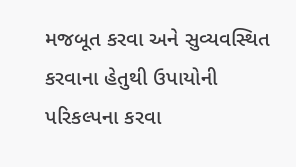મજબૂત કરવા અને સુવ્યવસ્થિત કરવાના હેતુથી ઉપાયોની પરિકલ્પના કરવા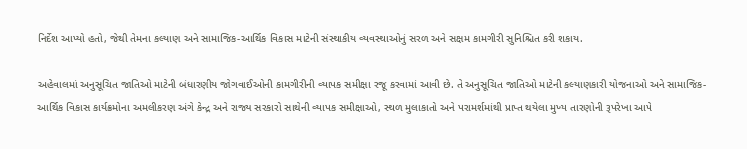નિર્દેશ આપ્યો હતો, જેથી તેમના કલ્યાણ અને સામાજિક-આર્થિક વિકાસ માટેની સંસ્થાકીય વ્યવસ્થાઓનું સરળ અને સક્ષમ કામગીરી સુનિશ્ચિત કરી શકાય.

અહેવાલમાં અનુસૂચિત જાતિઓ માટેની બંધારણીય જોગવાઈઓની કામગીરીની વ્યાપક સમીક્ષા રજૂ કરવામાં આવી છે. તે અનુસૂચિત જાતિઓ માટેની કલ્યાણકારી યોજનાઓ અને સામાજિક-આર્થિક વિકાસ કાર્યક્રમોના અમલીકરણ અંગે કેન્દ્ર અને રાજ્ય સરકારો સાથેની વ્યાપક સમીક્ષાઓ, સ્થળ મુલાકાતો અને પરામર્શમાંથી પ્રાપ્ત થયેલા મુખ્ય તારણોની રૂપરેખા આપે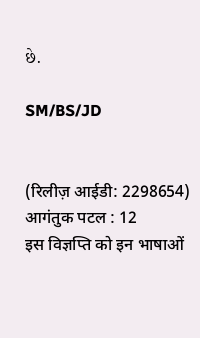છે.

SM/BS/JD


(रिलीज़ आईडी: 2298654) आगंतुक पटल : 12
इस विज्ञप्ति को इन भाषाओं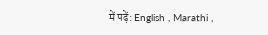में पढ़ें: English , Marathi ,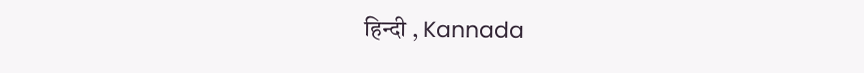हिन्दी , Kannada